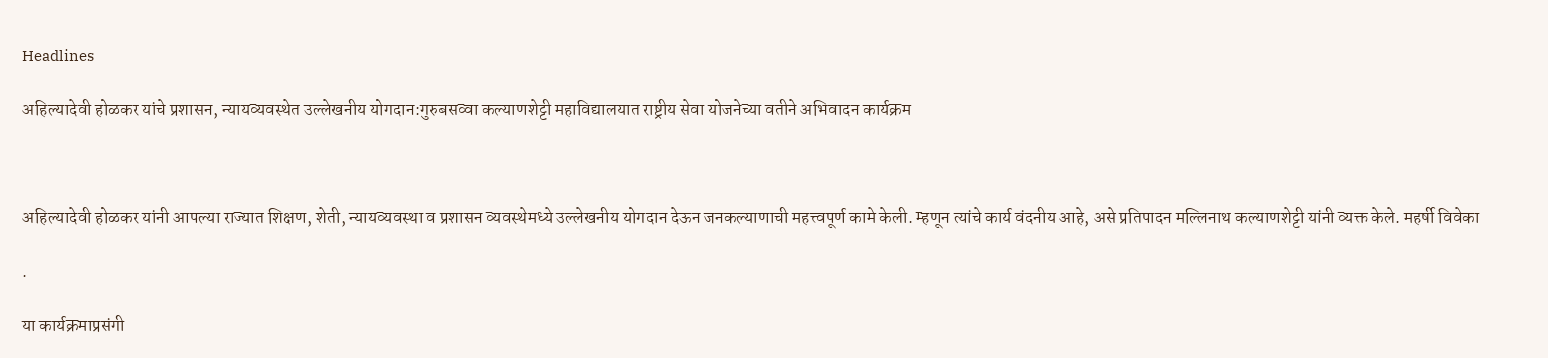Headlines

अहिल्यादेवी होळकर यांचे प्रशासन, न्यायव्यवस्थेत उल्लेखनीय योगदान:गुरुबसव्वा कल्याणशेट्टी महाविद्यालयात राष्ट्रीय सेवा योजनेच्या वतीने अभिवादन कार्यक्रम



अहिल्यादेवी होळकर यांनी आपल्या राज्यात शिक्षण, शेती, न्यायव्यवस्था व प्रशासन व्यवस्थेमध्ये उल्लेखनीय योगदान देऊन जनकल्याणाची महत्त्वपूर्ण कामे केली. म्हणून त्यांचे कार्य वंदनीय आहे, असे प्रतिपादन मल्लिनाथ कल्याणशेट्टी यांनी व्यक्त केले. महर्षी विवेका

.

या कार्यक्रमाप्रसंगी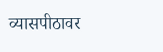व्यासपीठावर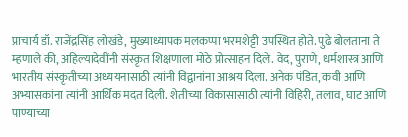प्राचार्य डॉ. राजेंद्रसिंह लोखंडे, मुख्याध्यापक मलकप्पा भरमशेट्टी उपस्थित होते. पुढे बोलताना ते म्हणाले की, अहिल्यादेवींनी संस्कृत शिक्षणाला मोठे प्रोत्साहन दिले. वेद, पुराणे, धर्मशास्त्र आणि भारतीय संस्कृतीच्या अध्ययनासाठी त्यांनी विद्वानांना आश्रय दिला. अनेक पंडित, कवी आणि अभ्यासकांना त्यांनी आर्थिक मदत दिली. शेतीच्या विकासासाठी त्यांनी विहिरी, तलाव, घाट आणि पाण्याच्या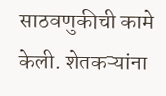साठवणुकीची कामे केली. शेतकऱ्यांना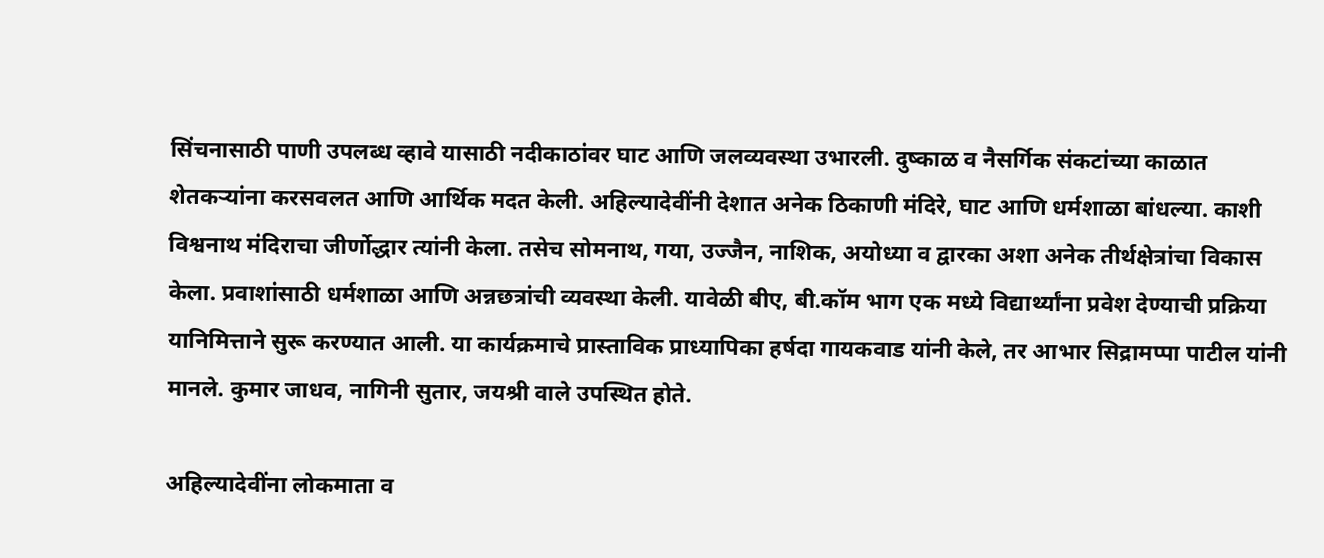सिंचनासाठी पाणी उपलब्ध व्हावे यासाठी नदीकाठांवर घाट आणि जलव्यवस्था उभारली. दुष्काळ व नैसर्गिक संकटांच्या काळात शेतकऱ्यांना करसवलत आणि आर्थिक मदत केली. अहिल्यादेवींनी देशात अनेक ठिकाणी मंदिरे, घाट आणि धर्मशाळा बांधल्या. काशी विश्वनाथ मंदिराचा जीर्णोद्धार त्यांनी केला. तसेच सोमनाथ, गया, उज्जैन, नाशिक, अयोध्या व द्वारका अशा अनेक तीर्थक्षेत्रांचा विकास केला. प्रवाशांसाठी धर्मशाळा आणि अन्नछत्रांची व्यवस्था केली. यावेळी बीए, बी.कॉम भाग एक मध्ये विद्यार्थ्यांना प्रवेश देण्याची प्रक्रिया यानिमित्ताने सुरू करण्यात आली. या कार्यक्रमाचे प्रास्ताविक प्राध्यापिका हर्षदा गायकवाड यांनी केले, तर आभार सिद्रामप्पा पाटील यांनी मानले. कुमार जाधव, नागिनी सुतार, जयश्री वाले उपस्थित होते.

अहिल्यादेवींना लोकमाता व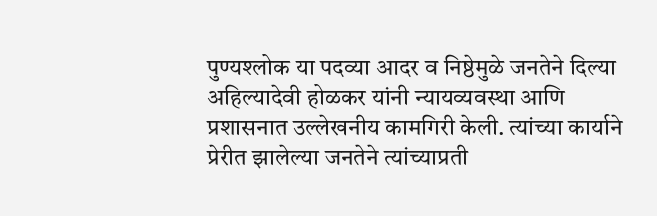पुण्यश्लोक या पदव्या आदर व निष्ठेमुळे जनतेने दिल्या अहिल्यादेवी होळकर यांनी न्यायव्यवस्था आणि प्रशासनात उल्लेखनीय कामगिरी केली. त्यांच्या कार्याने प्रेरीत झालेल्या जनतेने त्यांच्याप्रती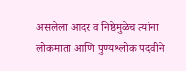असलेला आदर व निष्ठेमुळेच त्यांना लोकमाता आणि पुण्यश्लोक पदवीने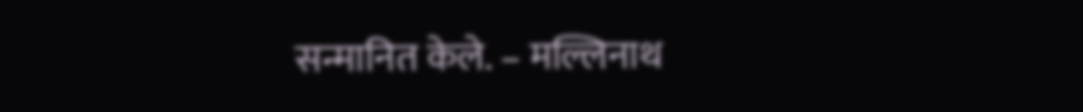सन्मानित केले. – मल्लिनाथ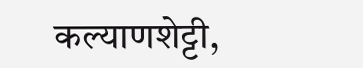कल्याणशेट्टी,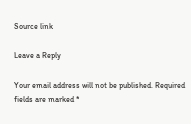Source link

Leave a Reply

Your email address will not be published. Required fields are marked *